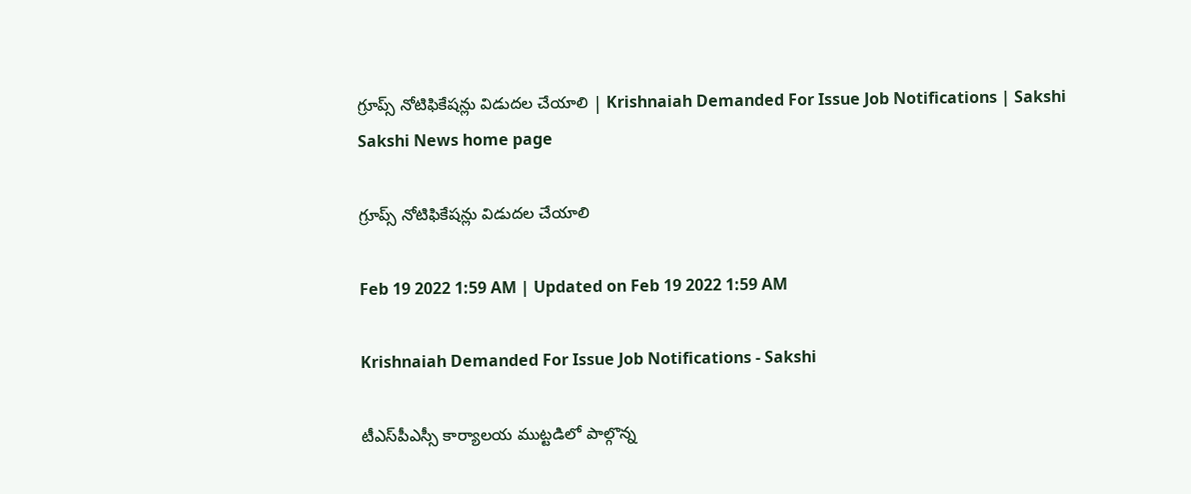గ్రూప్స్‌ నోటిఫికేషన్లు విడుదల చేయాలి | Krishnaiah Demanded For Issue Job Notifications | Sakshi
Sakshi News home page

గ్రూప్స్‌ నోటిఫికేషన్లు విడుదల చేయాలి

Feb 19 2022 1:59 AM | Updated on Feb 19 2022 1:59 AM

Krishnaiah Demanded For Issue Job Notifications - Sakshi

టీఎస్‌పీఎస్సీ కార్యాలయ ముట్టడిలో పాల్గొన్న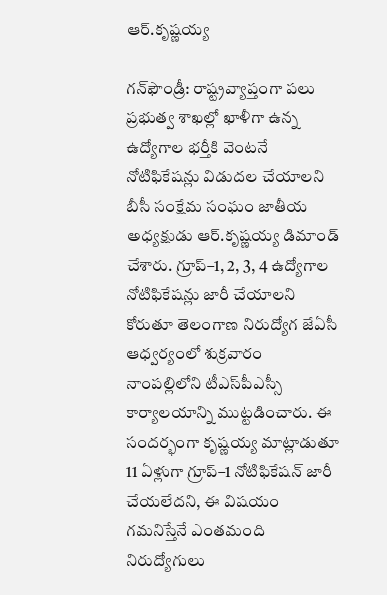ఆర్‌.కృష్ణయ్య

గన్‌ఫౌండ్రీ: రాష్ట్రవ్యాప్తంగా పలు ప్రభుత్వ శాఖల్లో ఖాళీగా ఉన్న ఉద్యోగాల భర్తీకి వెంటనే నోటిఫికేషన్లు విడుదల చేయాలని బీసీ సంక్షేమ సంఘం జాతీయ అధ్యక్షుడు ఆర్‌.కృష్ణయ్య డిమాండ్‌ చేశారు. గ్రూప్‌–1, 2, 3, 4 ఉద్యోగాల నోటిఫికేషన్లు జారీ చేయాలని కోరుతూ తెలంగాణ నిరుద్యోగ జేఏసీ ఆధ్వర్యంలో శుక్రవారం నాంపల్లిలోని టీఎస్‌పీఎస్సీ కార్యాలయాన్ని ముట్టడించారు. ఈ సందర్భంగా కృష్ణయ్య మాట్లాడుతూ 11 ఏళ్లుగా గ్రూప్‌–1 నోటిఫికేషన్‌ జారీ చేయలేదని, ఈ విషయం గమనిస్తేనే ఎంతమంది నిరుద్యోగులు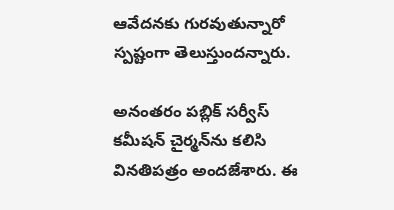ఆవేదనకు గురవుతున్నారో స్పష్టంగా తెలుస్తుందన్నారు.

అనంతరం పబ్లిక్‌ సర్వీస్‌ కమీషన్‌ చైర్మన్‌ను కలిసి వినతిపత్రం అందజేశారు. ఈ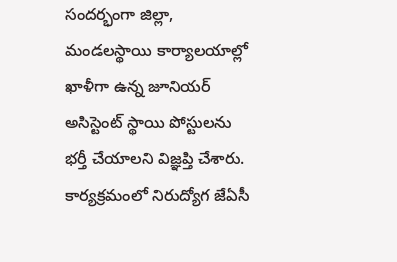సందర్భంగా జిల్లా, మండలస్థాయి కార్యాలయాల్లో ఖాళీగా ఉన్న జూనియర్‌ అసిస్టెంట్‌ స్థాయి పోస్టులను భర్తీ చేయాలని విజ్ఞప్తి చేశారు. కార్యక్రమంలో నిరుద్యోగ జేఏసీ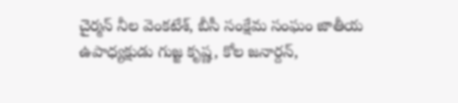చైర్మన్‌ నీల వెంకటేశ్, బీసీ సంక్షేమ సంఘం జాతీయ ఉపాధ్యక్షుడు గుజ్జ కృష్ణ, కోల జనార్దన్,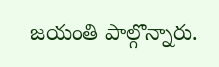జయంతి పాల్గొన్నారు.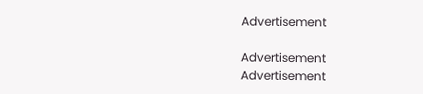Advertisement

Advertisement
Advertisement